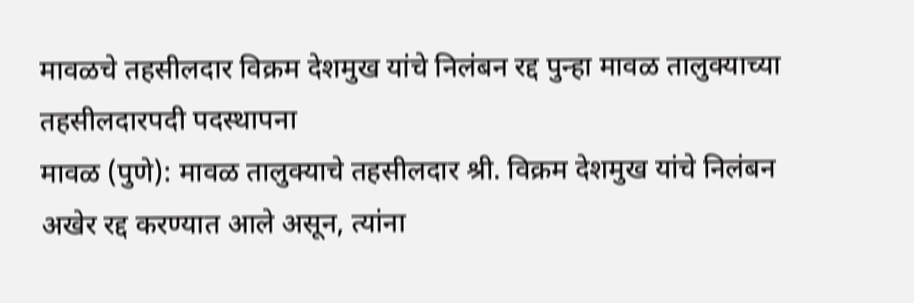मावळचे तहसीलदार विक्रम देशमुख यांचे निलंबन रद्द पुन्हा मावळ तालुक्याच्या तहसीलदारपदी पदस्थापना
मावळ (पुणे): मावळ तालुक्याचे तहसीलदार श्री. विक्रम देशमुख यांचे निलंबन अखेर रद्द करण्यात आले असून, त्यांना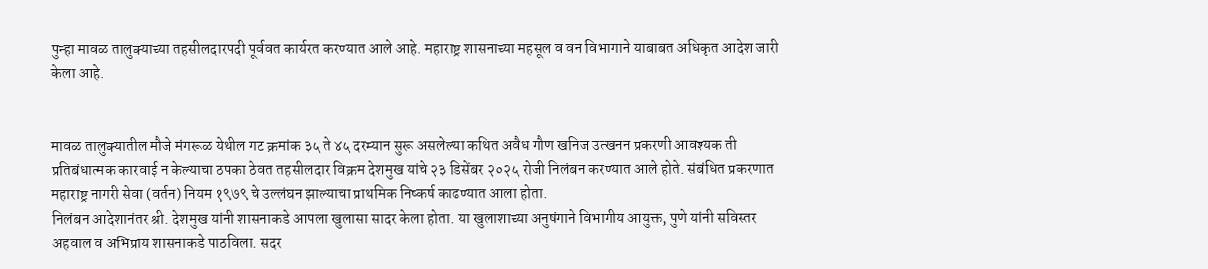पुन्हा मावळ तालुक्याच्या तहसीलदारपदी पूर्ववत कार्यरत करण्यात आले आहे. महाराष्ट्र शासनाच्या महसूल व वन विभागाने याबाबत अधिकृत आदेश जारी केला आहे.


मावळ तालुक्यातील मौजे मंगरूळ येथील गट क्रमांक ३५ ते ४५ दरम्यान सुरू असलेल्या कथित अवैध गौण खनिज उत्खनन प्रकरणी आवश्यक ती प्रतिबंधात्मक कारवाई न केल्याचा ठपका ठेवत तहसीलदार विक्रम देशमुख यांचे २३ डिसेंबर २०२५ रोजी निलंबन करण्यात आले होते. संबंधित प्रकरणात महाराष्ट्र नागरी सेवा (वर्तन) नियम १९७९ चे उल्लंघन झाल्याचा प्राथमिक निष्कर्ष काढण्यात आला होता.
निलंबन आदेशानंतर श्री. देशमुख यांनी शासनाकडे आपला खुलासा सादर केला होता. या खुलाशाच्या अनुषंगाने विभागीय आयुक्त, पुणे यांनी सविस्तर अहवाल व अभिप्राय शासनाकडे पाठविला. सदर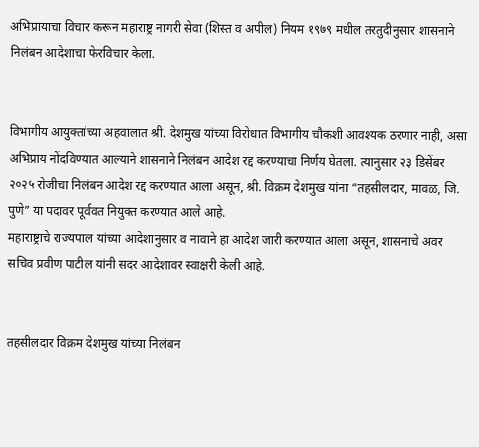अभिप्रायाचा विचार करून महाराष्ट्र नागरी सेवा (शिस्त व अपील) नियम १९७९ मधील तरतुदीनुसार शासनाने निलंबन आदेशाचा फेरविचार केला.


विभागीय आयुक्तांच्या अहवालात श्री. देशमुख यांच्या विरोधात विभागीय चौकशी आवश्यक ठरणार नाही, असा अभिप्राय नोंदविण्यात आल्याने शासनाने निलंबन आदेश रद्द करण्याचा निर्णय घेतला. त्यानुसार २३ डिसेंबर २०२५ रोजीचा निलंबन आदेश रद्द करण्यात आला असून, श्री. विक्रम देशमुख यांना “तहसीलदार, मावळ, जि. पुणे” या पदावर पूर्ववत नियुक्त करण्यात आले आहे.
महाराष्ट्राचे राज्यपाल यांच्या आदेशानुसार व नावाने हा आदेश जारी करण्यात आला असून, शासनाचे अवर सचिव प्रवीण पाटील यांनी सदर आदेशावर स्वाक्षरी केली आहे.


तहसीलदार विक्रम देशमुख यांच्या निलंबन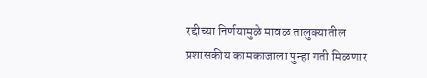रद्दीच्या निर्णयामुळे मावळ तालुक्यातील प्रशासकीय कामकाजाला पुन्हा गती मिळणार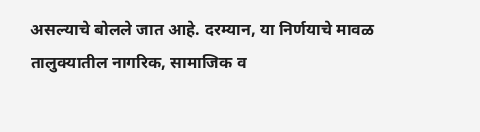असल्याचे बोलले जात आहे. दरम्यान, या निर्णयाचे मावळ तालुक्यातील नागरिक, सामाजिक व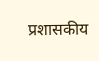प्रशासकीय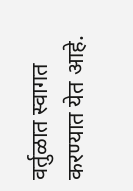वर्तुळात स्वागत करण्यात येत आहे.